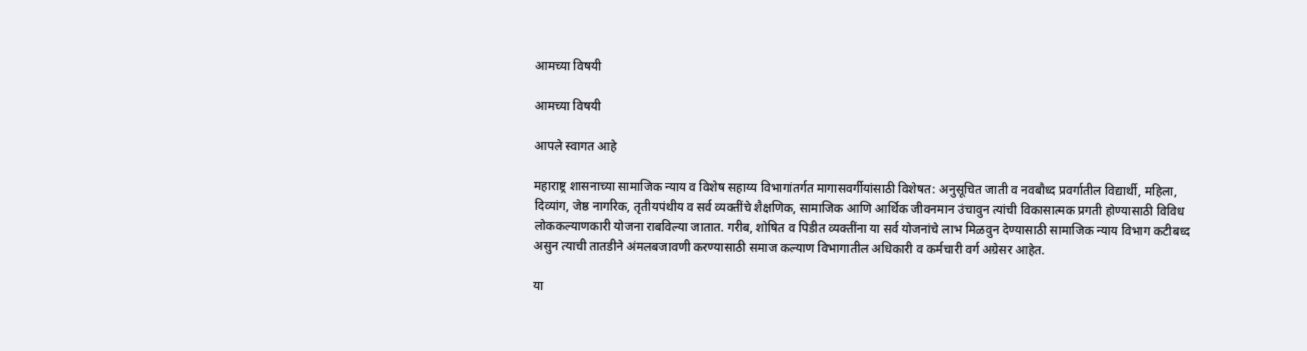आमच्या विषयी

आमच्या विषयी

आपले स्वागत आहे

महाराष्ट्र शासनाच्या सामाजिक न्याय व विशेष सहाय्य विभागांतर्गत मागासवर्गीयांसाठी विशेषत: अनुसूचित जाती व नवबौध्द प्रवर्गातील विद्यार्थी, महिला, दिव्यांग, जेष्ठ नागरिक, तृतीयपंथीय व सर्व व्यक्तींचे शैक्षणिक, सामाजिक आणि आर्थिक जीवनमान उंचावुन त्यांची विकासात्मक प्रगती होण्यासाठी विविध लोककल्याणकारी योजना राबविल्या जातात. गरीब, शोषित व पिडीत व्यक्तींना या सर्व योजनांचे लाभ मिळवुन देण्यासाठी सामाजिक न्याय विभाग कटीबध्द असुन त्याची तातडीने अंमलबजावणी करण्यासाठी समाज कल्याण विभागातील अधिकारी व कर्मचारी वर्ग अग्रेसर आहेत.

या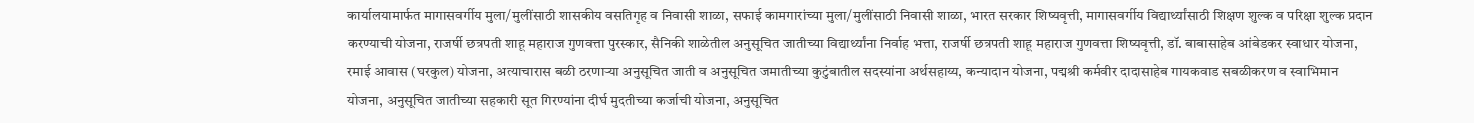कार्यालयामार्फत मागासवर्गीय मुला/मुलींसाठी शासकीय वसतिगृह व निवासी शाळा, सफाई कामगारांच्या मुला/मुलींसाठी निवासी शाळा, भारत सरकार शिष्यवृत्ती, मागासवर्गीय विद्यार्थ्यांसाठी शिक्षण शुल्क व परिक्षा शुल्क प्रदान करण्याची योजना, राजर्षी छत्रपती शाहू महाराज गुणवत्ता पुरस्कार, सैनिकी शाळेतील अनुसूचित जातीच्या विद्यार्थ्यांना निर्वाह भत्ता, राजर्षी छत्रपती शाहू महाराज गुणवत्ता शिष्यवृत्ती, डॉ. बाबासाहेब आंबेडकर स्वाधार योजना, रमाई आवास (घरकुल) योजना, अत्याचारास बळी ठरणाऱ्या अनुसूचित जाती व अनुसूचित जमातीच्या कुटुंबातील सदस्यांना अर्थसहाय्य, कन्यादान योजना, पद्मश्री कर्मवीर दादासाहेब गायकवाड सबळीकरण व स्वाभिमान योजना, अनुसूचित जातीच्या सहकारी सूत गिरण्यांना दीर्घ मुदतीच्या कर्जाची योजना, अनुसूचित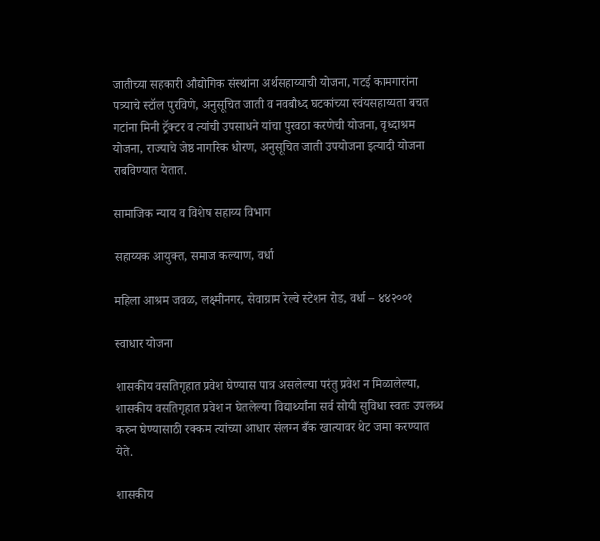जातीच्या सहकारी औद्योगिक संस्थांना अर्थसहाय्याची योजना, गटई कामगारांना पत्र्याचे स्टॉल पुरविणे, अनुसूचित जाती व नवबौध्द घटकांच्या स्वंयसहाय्यता बचत गटांना मिनी ट्रॅक्टर व त्यांची उपसाधने यांचा पुरवठा करणेची योजना, वृध्दाश्रम योजना, राज्याचे जेष्ठ नागरिक धोरण, अनुसूचित जाती उपयोजना इत्यादी योजना राबविण्यात येतात.

सामाजिक न्याय व विशेष सहाय्य विभाग

सहाय्यक आयुक्त, समाज कल्याण, वर्धा

महिला आश्रम जवळ, लक्ष्मीनगर, सेवाग्राम रेल्वे स्टेशन रोड, वर्धा – ४४२००१

स्वाधार योजना

शासकीय वसतिगृहात प्रवेश घेण्यास पात्र असलेल्या परंतु प्रवेश न मिळालेल्या, शासकीय वसतिगृहात प्रवेश न घेतलेल्या विद्यार्थ्यांना सर्व सोयी सुविधा स्वतः उपलब्ध करुन घेण्यासाठी रक्कम त्यांच्या आधार संलग्न बँक खात्यावर थेट जमा करण्यात येते.

शासकीय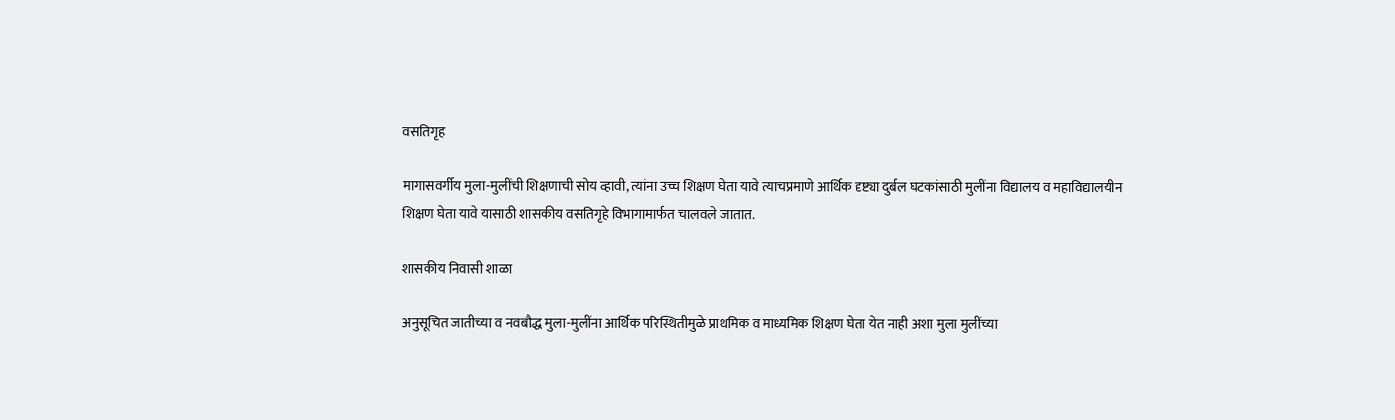वसतिगृह

मागासवर्गीय मुला-मुलींची शिक्षणाची सोय व्हावी, त्यांना उच्च शिक्षण घेता यावे त्याचप्रमाणे आर्थिक दृष्ट्या दुर्बल घटकांसाठी मुलींना विद्यालय व महाविद्यालयीन शिक्षण घेता यावे यासाठी शासकीय वसतिगृहे विभागामार्फत चालवले जातात.

शासकीय निवासी शाळा

अनुसूचित जातीच्या व नवबौद्ध मुला-मुलींना आर्थिक परिस्थितीमुळे प्राथमिक व माध्यमिक शिक्षण घेता येत नाही अशा मुला मुलींच्या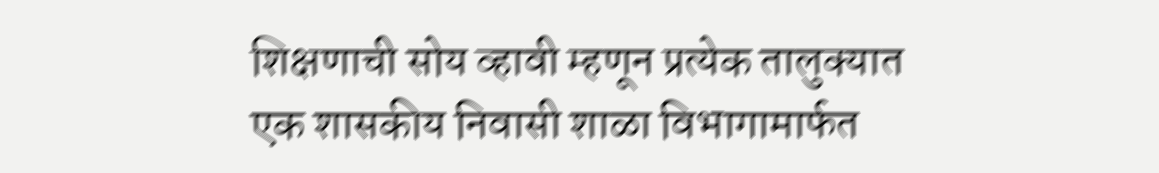शिक्षणाची सोय व्हावी म्हणून प्रत्येक तालुक्यात एक शासकीय निवासी शाळा विभागामार्फत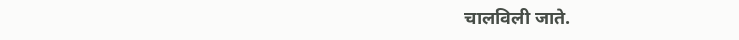चालविली जाते.